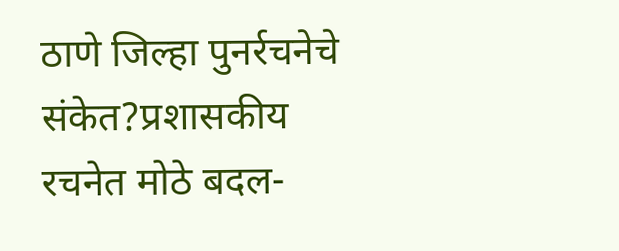ठाणे जिल्हा पुनर्रचनेचे संकेत?प्रशासकीय रचनेत मोठे बदल-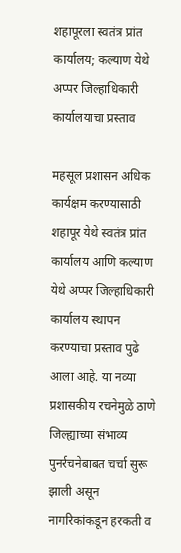शहापूरला स्वतंत्र प्रांत कार्यालय; कल्याण येथे अप्पर जिल्हाधिकारी कार्यालयाचा प्रस्ताव

महसूल प्रशासन अधिक कार्यक्षम करण्यासाठी शहापूर येथे स्वतंत्र प्रांत कार्यालय आणि कल्याण येथे अप्पर जिल्हाधिकारी कार्यालय स्थापन करण्याचा प्रस्ताव पुढे आला आहे. या नव्या प्रशासकीय रचनेमुळे ठाणे जिल्ह्याच्या संभाव्य पुनर्रचनेबाबत चर्चा सुरू झाली असून नागरिकांकडून हरकती व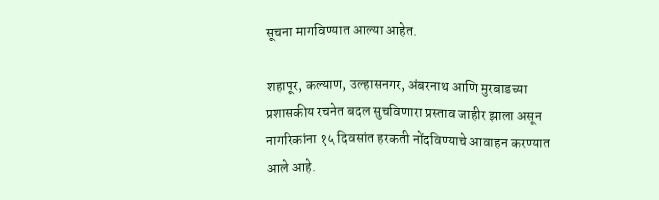सूचना मागविण्यात आल्या आहेत.

शहापूर, कल्याण, उल्हासनगर, अंबरनाथ आणि मुरबाडच्या प्रशासकीय रचनेत बदल सुचविणारा प्रस्ताव जाहीर झाला असून नागरिकांना १५ दिवसांत हरकती नोंदविण्याचे आवाहन करण्यात आले आहे.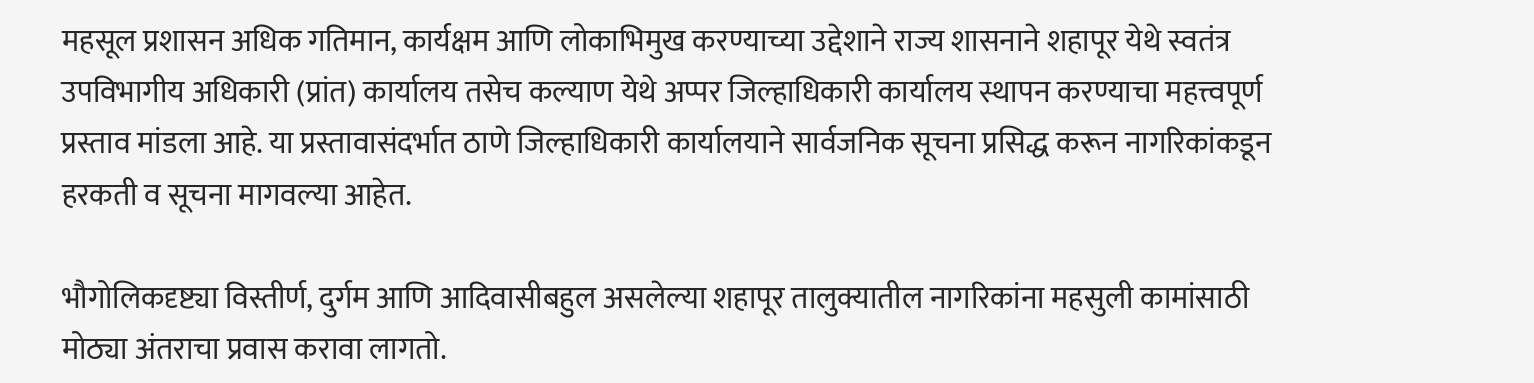महसूल प्रशासन अधिक गतिमान, कार्यक्षम आणि लोकाभिमुख करण्याच्या उद्देशाने राज्य शासनाने शहापूर येथे स्वतंत्र उपविभागीय अधिकारी (प्रांत) कार्यालय तसेच कल्याण येथे अप्पर जिल्हाधिकारी कार्यालय स्थापन करण्याचा महत्त्वपूर्ण प्रस्ताव मांडला आहे. या प्रस्तावासंदर्भात ठाणे जिल्हाधिकारी कार्यालयाने सार्वजनिक सूचना प्रसिद्ध करून नागरिकांकडून हरकती व सूचना मागवल्या आहेत.

भौगोलिकदृष्ट्या विस्तीर्ण, दुर्गम आणि आदिवासीबहुल असलेल्या शहापूर तालुक्यातील नागरिकांना महसुली कामांसाठी मोठ्या अंतराचा प्रवास करावा लागतो.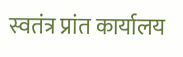स्वतंत्र प्रांत कार्यालय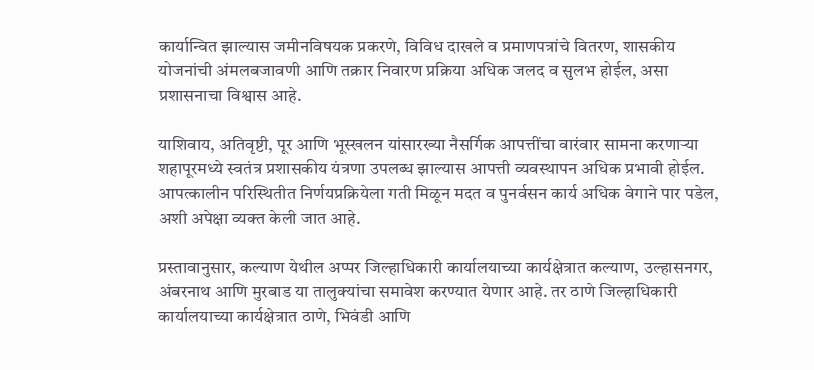कार्यान्वित झाल्यास जमीनविषयक प्रकरणे, विविध दाखले व प्रमाणपत्रांचे वितरण, शासकीय योजनांची अंमलबजावणी आणि तक्रार निवारण प्रक्रिया अधिक जलद व सुलभ होईल, असा प्रशासनाचा विश्वास आहे.

याशिवाय, अतिवृष्टी, पूर आणि भूस्खलन यांसारख्या नैसर्गिक आपत्तींचा वारंवार सामना करणाऱ्या शहापूरमध्ये स्वतंत्र प्रशासकीय यंत्रणा उपलब्ध झाल्यास आपत्ती व्यवस्थापन अधिक प्रभावी होईल. आपत्कालीन परिस्थितीत निर्णयप्रक्रियेला गती मिळून मदत व पुनर्वसन कार्य अधिक वेगाने पार पडेल, अशी अपेक्षा व्यक्त केली जात आहे.

प्रस्तावानुसार, कल्याण येथील अप्पर जिल्हाधिकारी कार्यालयाच्या कार्यक्षेत्रात कल्याण, उल्हासनगर, अंबरनाथ आणि मुरबाड या तालुक्यांचा समावेश करण्यात येणार आहे. तर ठाणे जिल्हाधिकारी कार्यालयाच्या कार्यक्षेत्रात ठाणे, भिवंडी आणि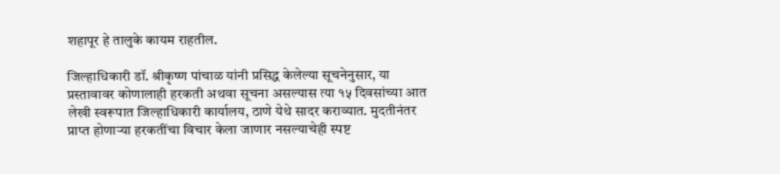शहापूर हे तालुके कायम राहतील.

जिल्हाधिकारी डॉ. श्रीकृष्ण पांचाळ यांनी प्रसिद्ध केलेल्या सूचनेनुसार, या प्रस्तावावर कोणालाही हरकती अथवा सूचना असल्यास त्या १५ दिवसांच्या आत लेखी स्वरूपात जिल्हाधिकारी कार्यालय, ठाणे येथे सादर कराव्यात. मुदतीनंतर प्राप्त होणाऱ्या हरकतींचा विचार केला जाणार नसल्याचेही स्पष्ट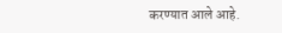करण्यात आले आहे.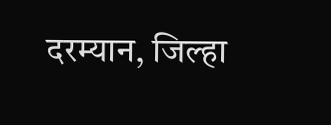दरम्यान, जिल्हा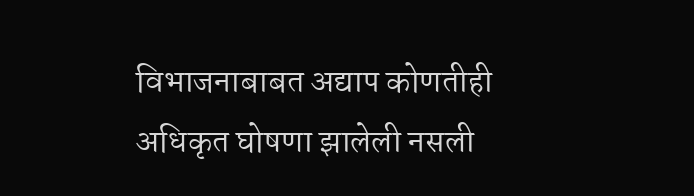विभाजनाबाबत अद्याप कोणतीही अधिकृत घोषणा झालेली नसली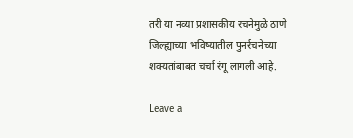तरी या नव्या प्रशासकीय रचनेमुळे ठाणे जिल्ह्याच्या भविष्यातील पुनर्रचनेच्या शक्यतांबाबत चर्चा रंगू लागली आहे.

Leave a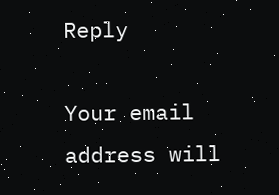Reply

Your email address will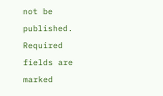not be published. Required fields are marked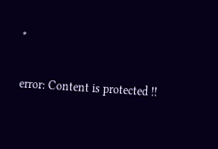*

error: Content is protected !!